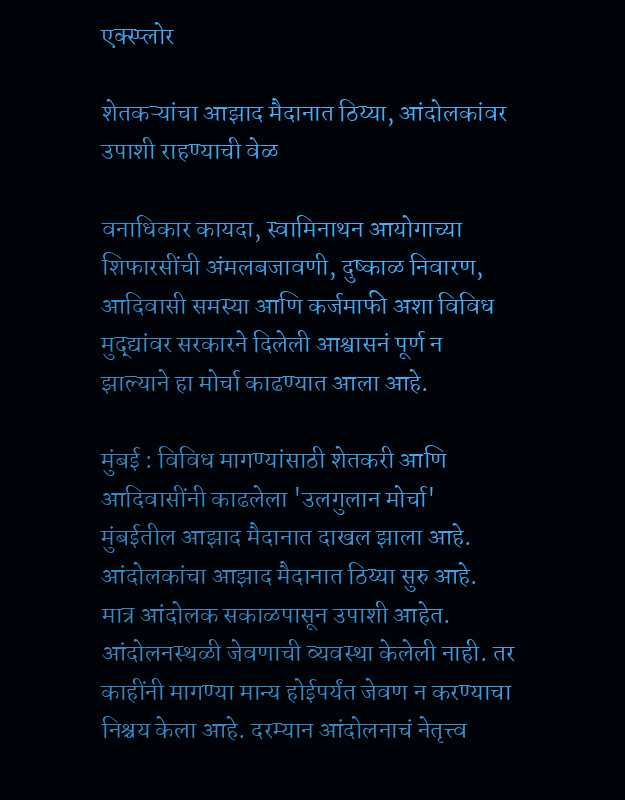एक्स्प्लोर

शेतकऱ्यांचा आझाद मैदानात ठिय्या, आंदोलकांवर उपाशी राहण्याची वेळ

वनाधिकार कायदा, स्वामिनाथन आयोगाच्या शिफारसींची अंमलबजावणी, दुष्काळ निवारण, आदिवासी समस्या आणि कर्जमाफी अशा विविध मुद्द्यांवर सरकारने दिलेली आश्वासनं पूर्ण न झाल्याने हा मोर्चा काढण्यात आला आहे.

मुंबई : विविध मागण्यांसाठी शेतकरी आणि आदिवासींनी काढलेला 'उलगुलान मोर्चा' मुंबईतील आझाद मैदानात दाखल झाला आहे. आंदोलकांचा आझाद मैदानात ठिय्या सुरु आहे. मात्र आंदोलक सकाळपासून उपाशी आहेत. आंदोलनस्थळी जेवणाची व्यवस्था केलेली नाही. तर काहींनी मागण्या मान्य होईपर्यंत जेवण न करण्याचा निश्चय केला आहे. दरम्यान आंदोलनाचं नेतृत्त्व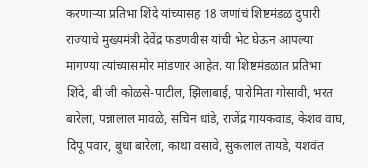करणाऱ्या प्रतिभा शिंदे यांच्यासह 18 जणांचं शिष्टमंडळ दुपारी राज्याचे मुख्यमंत्री देवेंद्र फडणवीस यांची भेट घेऊन आपल्या मागण्या त्यांच्यासमोर मांडणार आहेत. या शिष्टमंडळात प्रतिभा शिंदे, बी जी कोळसे-पाटील, झिलाबाई, पारोमिता गोसावी, भरत बारेला, पन्नालाल मावळे, सचिन धांडे, राजेंद्र गायकवाड, केशव वाघ, दिपू पवार, बुधा बारेला, काथा वसावे, सुकलाल तायडे, यशवंत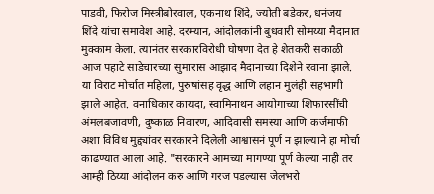पाडवी, फिरोज मिस्त्रीबोरवाल, एकनाथ शिंदे, ज्योती बडेकर, धनंजय शिंदे यांचा समावेश आहे. दरम्यान, आंदोलकांनी बुधवारी सोमय्या मैदानात मुक्काम केला. त्यानंतर सरकारविरोधी घोषणा देत हे शेतकरी सकाळी आज पहाटे साडेचारच्या सुमारास आझाद मैदानाच्या दिशेने रवाना झाले. या विराट मोर्चात महिला, पुरुषांसह वृद्ध आणि लहान मुलंही सहभागी झाले आहेत. वनाधिकार कायदा, स्वामिनाथन आयोगाच्या शिफारसींची अंमलबजावणी, दुष्काळ निवारण, आदिवासी समस्या आणि कर्जमाफी अशा विविध मुद्द्यांवर सरकारने दिलेली आश्वासनं पूर्ण न झाल्याने हा मोर्चा काढण्यात आला आहे. "सरकारने आमच्या मागण्या पूर्ण केल्या नाही तर आम्ही ठिय्या आंदोलन करु आणि गरज पडल्यास जेलभरो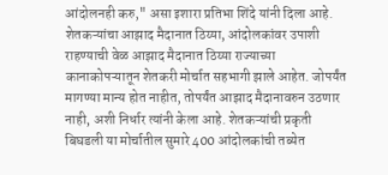आंदोलनही करु," असा इशारा प्रतिभा शिंदे यांनी दिला आहे. शेतकऱ्यांचा आझाद मैदानात ठिय्या, आंदोलकांवर उपाशी राहण्याची वेळ आझाद मैदानात ठिय्या राज्याच्या कानाकोपऱ्यातून शेतकरी मोर्चात सहभागी झाले आहेत. जोपर्यंत मागण्या मान्य होत नाहीत, तोपर्यंत आझाद मैदानावरुन उठणार नाही, अशी निर्धार त्यांनी केला आहे. शेतकऱ्यांची प्रकृती बिघडली या मोर्चातील सुमारे 400 आंदोलकांची तब्येत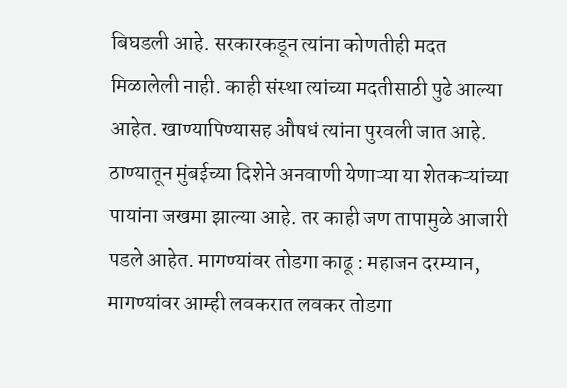बिघडली आहे. सरकारकडून त्यांना कोणतीही मदत मिळालेली नाही. काही संस्था त्यांच्या मदतीसाठी पुढे आल्या आहेत. खाण्यापिण्यासह औषधं त्यांना पुरवली जात आहे. ठाण्यातून मुंबईच्या दिशेने अनवाणी येणाऱ्या या शेतकऱ्यांच्या पायांना जखमा झाल्या आहे. तर काही जण तापामुळे आजारी पडले आहेत. मागण्यांवर तोडगा काढू : महाजन दरम्यान, मागण्यांवर आम्ही लवकरात लवकर तोडगा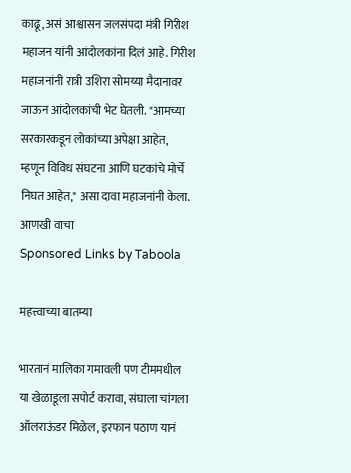काढू, असं आश्वासन जलसंपदा मंत्री गिरीश महाजन यांनी आंदोलकांना दिलं आहे. गिरीश महाजनांनी रात्री उशिरा सोमय्या मैदानावर जाऊन आंदोलकांची भेट घेतली. "आमच्या सरकारकडून लोकांच्या अपेक्षा आहेत, म्हणून विविध संघटना आणि घटकांचे मोर्चे निघत आहेत," असा दावा महाजनांनी केला.
आणखी वाचा
Sponsored Links by Taboola

महत्त्वाच्या बातम्या

भारतानं मालिका गमावली पण टीममधील या खेळाडूला सपोर्ट करावा, संघाला चांगला ऑलराऊंडर मिळेल, इरफान पठाण यानं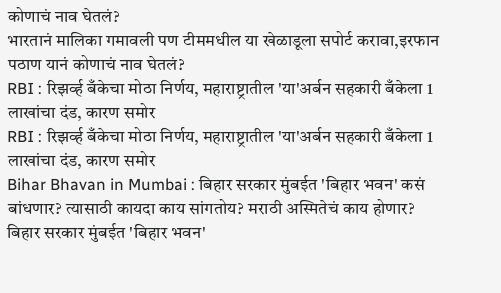कोणाचं नाव घेतलं?
भारतानं मालिका गमावली पण टीममधील या खेळाडूला सपोर्ट करावा,इरफान पठाण यानं कोणाचं नाव घेतलं?
RBI : रिझर्व्ह बँकेचा मोठा निर्णय, महाराष्ट्रातील 'या'अर्बन सहकारी बँकेला 1 लाखांचा दंड, कारण समोर
RBI : रिझर्व्ह बँकेचा मोठा निर्णय, महाराष्ट्रातील 'या'अर्बन सहकारी बँकेला 1 लाखांचा दंड, कारण समोर
Bihar Bhavan in Mumbai : बिहार सरकार मुंबईत 'बिहार भवन' कसं बांधणार? त्यासाठी कायदा काय सांगतोय? मराठी अस्मितेचं काय होणार?
बिहार सरकार मुंबईत 'बिहार भवन'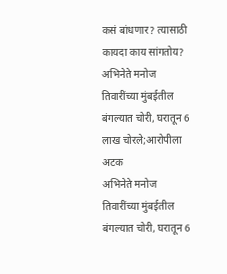कसं बांधणार? त्यासाठी कायदा काय सांगतोय?
अभिनेते मनोज तिवारींच्या मुंबईतील बंगल्यात चोरी, घरातून 6 लाख चोरले;आरोपीला अटक
अभिनेते मनोज तिवारींच्या मुंबईतील बंगल्यात चोरी, घरातून 6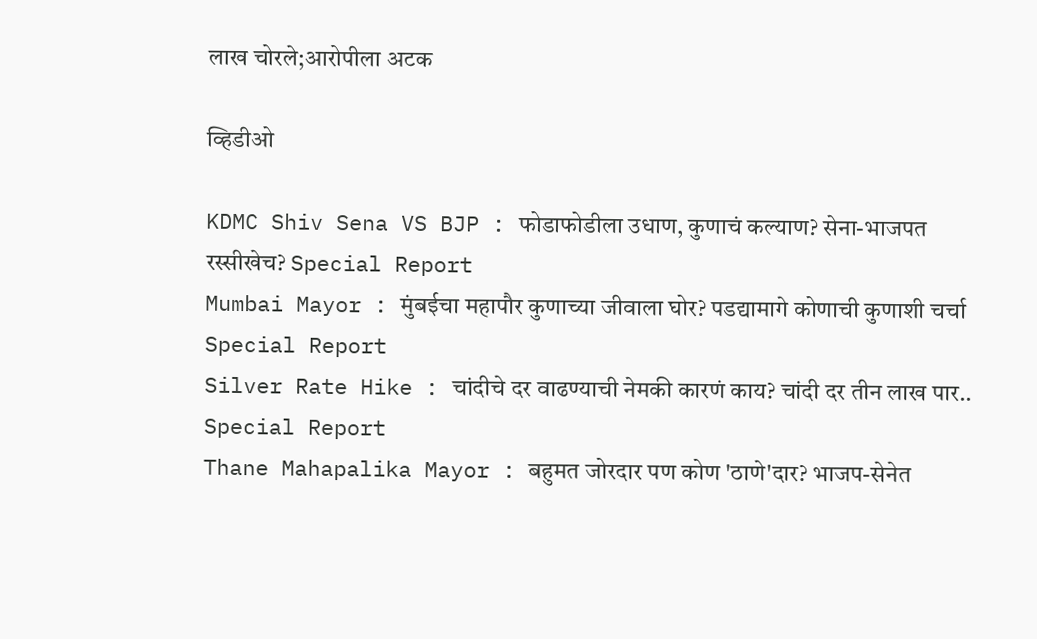लाख चोरले;आरोपीला अटक

व्हिडीओ

KDMC Shiv Sena VS BJP : फोडाफोडीला उधाण, कुणाचं कल्याण? सेना-भाजपत रस्सीखेच? Special Report
Mumbai Mayor : मुंबईचा महापौर कुणाच्या जीवाला घोर? पडद्यामागे कोणाची कुणाशी चर्चा Special Report
Silver Rate Hike : चांदीचे दर वाढण्याची नेमकी कारणं काय? चांदी दर तीन लाख पार.. Special Report
Thane Mahapalika Mayor : बहुमत जोरदार पण कोण 'ठाणे'दार? भाजप-सेनेत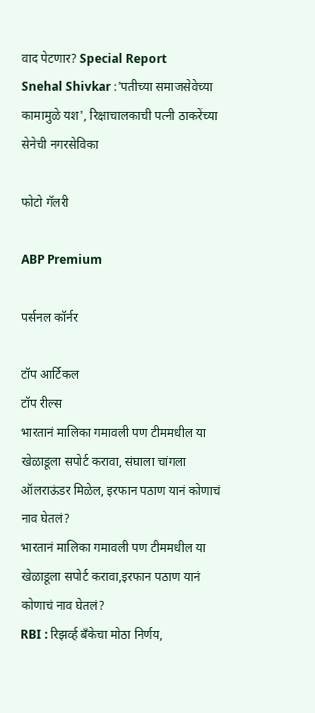वाद पेटणार? Special Report
Snehal Shivkar :'पतीच्या समाजसेवेच्या कामामुळे यश', रिक्षाचालकाची पत्नी ठाकरेंच्या सेनेची नगरसेविका

फोटो गॅलरी

ABP Premium

पर्सनल कॉर्नर

टॉप आर्टिकल
टॉप रील्स
भारतानं मालिका गमावली पण टीममधील या खेळाडूला सपोर्ट करावा, संघाला चांगला ऑलराऊंडर मिळेल, इरफान पठाण यानं कोणाचं नाव घेतलं?
भारतानं मालिका गमावली पण टीममधील या खेळाडूला सपोर्ट करावा,इरफान पठाण यानं कोणाचं नाव घेतलं?
RBI : रिझर्व्ह बँकेचा मोठा निर्णय,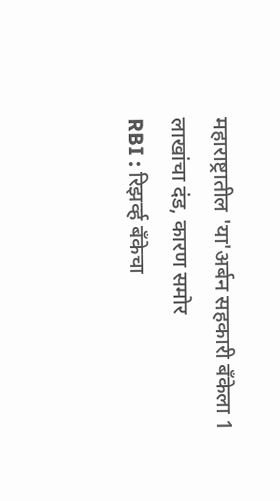महाराष्ट्रातील 'या'अर्बन सहकारी बँकेला 1 लाखांचा दंड, कारण समोर
RBI : रिझर्व्ह बँकेचा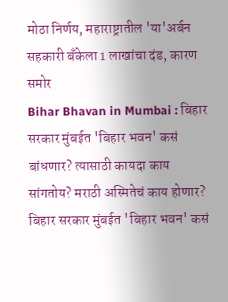मोठा निर्णय, महाराष्ट्रातील 'या'अर्बन सहकारी बँकेला 1 लाखांचा दंड, कारण समोर
Bihar Bhavan in Mumbai : बिहार सरकार मुंबईत 'बिहार भवन' कसं बांधणार? त्यासाठी कायदा काय सांगतोय? मराठी अस्मितेचं काय होणार?
बिहार सरकार मुंबईत 'बिहार भवन' कसं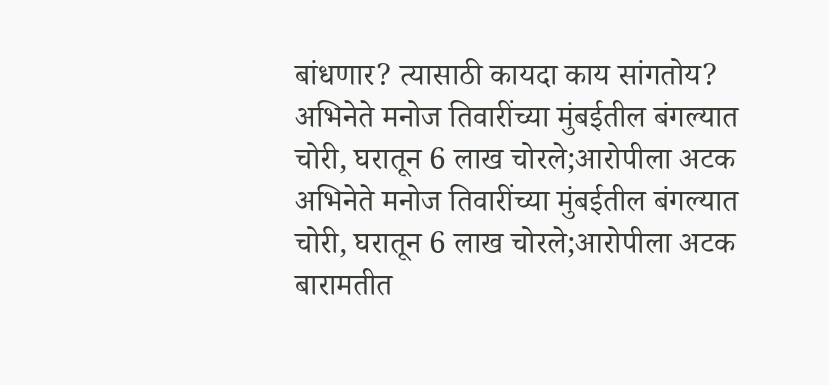बांधणार? त्यासाठी कायदा काय सांगतोय?
अभिनेते मनोज तिवारींच्या मुंबईतील बंगल्यात चोरी, घरातून 6 लाख चोरले;आरोपीला अटक
अभिनेते मनोज तिवारींच्या मुंबईतील बंगल्यात चोरी, घरातून 6 लाख चोरले;आरोपीला अटक
बारामतीत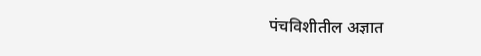पंचविशीतील अज्ञात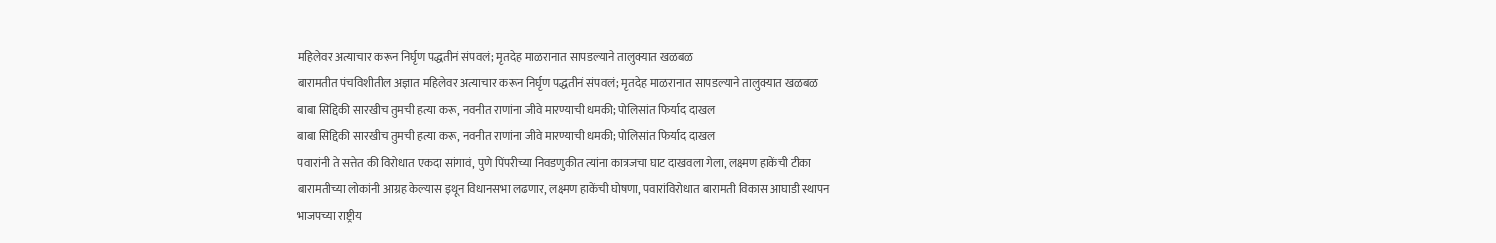महिलेवर अत्याचार करून निर्घृण पद्धतीनं संपवलं; मृतदेह माळरानात सापडल्याने तालुक्यात खळबळ
बारामतीत पंचविशीतील अज्ञात महिलेवर अत्याचार करून निर्घृण पद्धतीनं संपवलं; मृतदेह माळरानात सापडल्याने तालुक्यात खळबळ
बाबा सिद्दिकी सारखीच तुमची हत्या करू, नवनीत राणांना जीवे मारण्याची धमकी; पोलिसांत फिर्याद दाखल
बाबा सिद्दिकी सारखीच तुमची हत्या करू, नवनीत राणांना जीवे मारण्याची धमकी; पोलिसांत फिर्याद दाखल
पवारांनी ते सत्तेत की विरोधात एकदा सांगावं, पुणे पिंपरीच्या निवडणुकीत त्यांना कात्रजचा घाट दाखवला गेला, लक्ष्मण हाकेंची टीका
बारामतीच्या लोकांनी आग्रह केल्यास इथून विधानसभा लढणार, लक्ष्मण हाकेंची घोषणा, पवारांविरोधात बारामती विकास आघाडी स्थापन
भाजपच्या राष्ट्रीय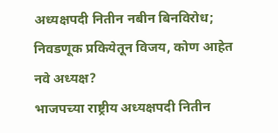अध्यक्षपदी नितीन नबीन बिनविरोध; निवडणूक प्रकियेतून विजय, कोण आहेत नवे अध्यक्ष?
भाजपच्या राष्ट्रीय अध्यक्षपदी नितीन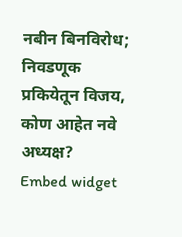नबीन बिनविरोध; निवडणूक प्रकियेतून विजय, कोण आहेत नवे अध्यक्ष?
Embed widget